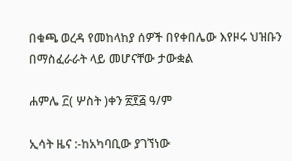በቁጫ ወረዳ የመከላከያ ሰዎች በየቀበሌው እየዞሩ ህዝቡን በማስፈራራት ላይ መሆናቸው ታውቋል

ሐምሌ ፫( ሦስት )ቀን ፳፻፭ ዓ/ም

ኢሳት ዜና :-ከአካባቢው ያገኘነው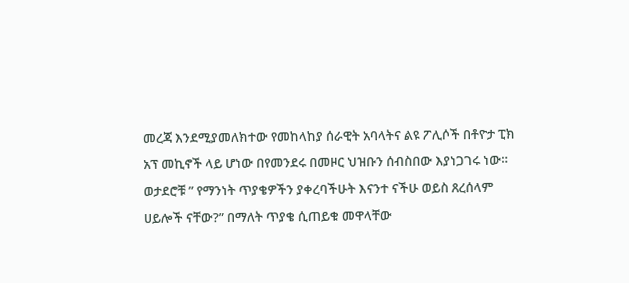መረጃ እንደሚያመለክተው የመከላከያ ሰራዊት አባላትና ልዩ ፖሊሶች በቶዮታ ፒክ አፕ መኪኖች ላይ ሆነው በየመንደሩ በመዞር ህዝቡን ሰብስበው እያነጋገሩ ነው። ወታደሮቹ ” የማንነት ጥያቄዎችን ያቀረባችሁት እናንተ ናችሁ ወይስ ጸረሰላም ሀይሎች ናቸው?” በማለት ጥያቄ ሲጠይቁ መዋላቸው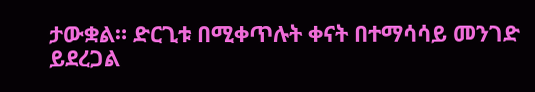ታውቋል። ድርጊቱ በሚቀጥሉት ቀናት በተማሳሳይ መንገድ ይደረጋል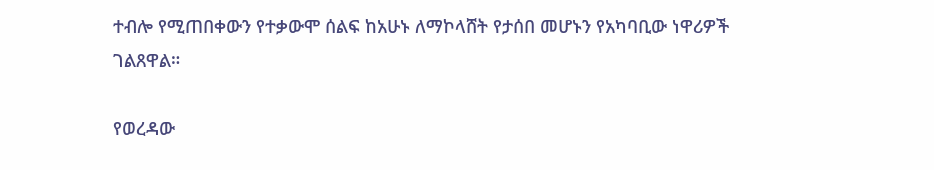ተብሎ የሚጠበቀውን የተቃውሞ ሰልፍ ከአሁኑ ለማኮላሸት የታሰበ መሆኑን የአካባቢው ነዋሪዎች ገልጸዋል።

የወረዳው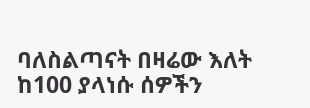ባለስልጣናት በዛሬው እለት ከ100 ያላነሱ ሰዎችን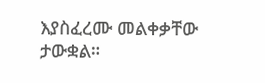እያስፈረሙ መልቀቃቸው ታውቋል።